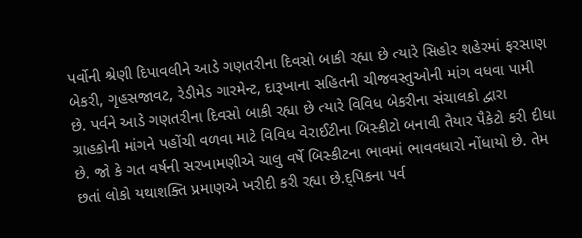પર્વોની શ્રેણી દિપાવલીને આડે ગણતરીના દિવસો બાકી રહ્યા છે ત્યારે સિહોર શહેરમાં ફરસાણ બેકરી, ગૃહસજાવટ, રેડીમેડ ગારમેન્ટ, દારૂખાના સહિતની ચીજવસ્તુઓની માંગ વધવા પામી છે. પર્વને આડે ગણતરીના દિવસો બાકી રહ્યા છે ત્યારે વિવિધ બેકરીના સંચાલકો દ્વારા ગ્રાહકોની માંગને પહોંચી વળવા માટે વિવિધ વેરાઈટીના બિસ્કીટો બનાવી તૈયાર પૈકેટો કરી દીધા છે. જો કે ગત વર્ષની સરખામણીએ ચાલુ વર્ષે બિસ્કીટના ભાવમાં ભાવવધારો નોંધાયો છે. તેમ છતાં લોકો યથાશક્તિ પ્રમાણએ ખરીદી કરી રહ્યા છે.દ્પિકના પર્વ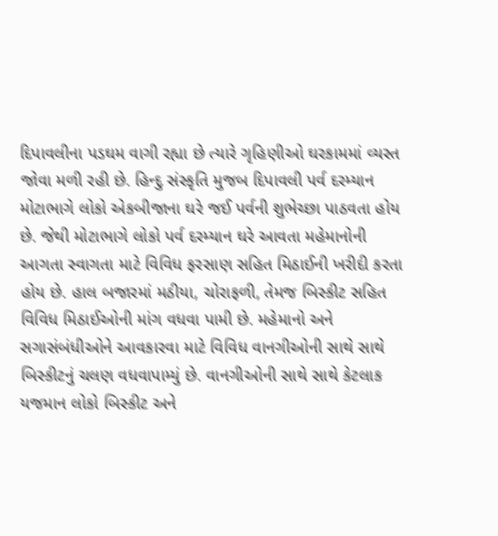દિપાવલીના પડઘમ વાગી રહ્યા છે ત્યારે ગૃહિણીઓ ઘરકામમાં વ્યસ્ત જોવા મળી રહી છે. હિન્દુ સંસ્કૃતિ મુજબ દિપાવલી પર્વ દરમ્યાન મોટાભાગે લોકો એકબીજાના ઘરે જઈ પર્વની શુભેચ્છા પાઠવતા હોય છે. જેથી મોટાભાગે લોકો પર્વ દરમ્યાન ઘરે આવતા મહેમાનોની આગતા સ્વાગતા માટે વિવિધ ફરસાણ સહિત મિઠાઈની ખરીદી કરતા હોય છે. હાલ બજારમાં મઠીયા, ચોરાફળી, તેમજ બિસ્કીટ સહિત વિવિધ મિઠાઈઓની માંગ વધવા પામી છે. મહેમાનો અને સગાસંબંધીઓને આવકારવા માટે વિવિધ વાનગીઓની સાથે સાથે બિસ્કીટનું ચલણ વધવાપામ્યું છે. વાનગીઓની સાથે સાથે કેટલાક યજમાન લોકો બિસ્કીટ અને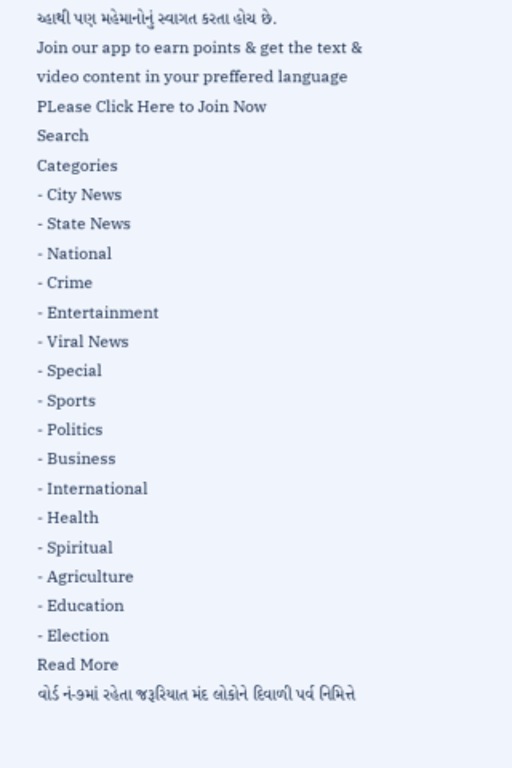ચ્હાથી પણ મહેમાનોનું સ્વાગત કરતા હોચ છે.
Join our app to earn points & get the text & video content in your preffered language
PLease Click Here to Join Now
Search
Categories
- City News
- State News
- National
- Crime
- Entertainment
- Viral News
- Special
- Sports
- Politics
- Business
- International
- Health
- Spiritual
- Agriculture
- Education
- Election
Read More
વોર્ડ નં-૭માં રહેતા જરૂરિયાત મંદ લોકોને દિવાળી પર્વ નિમિત્તે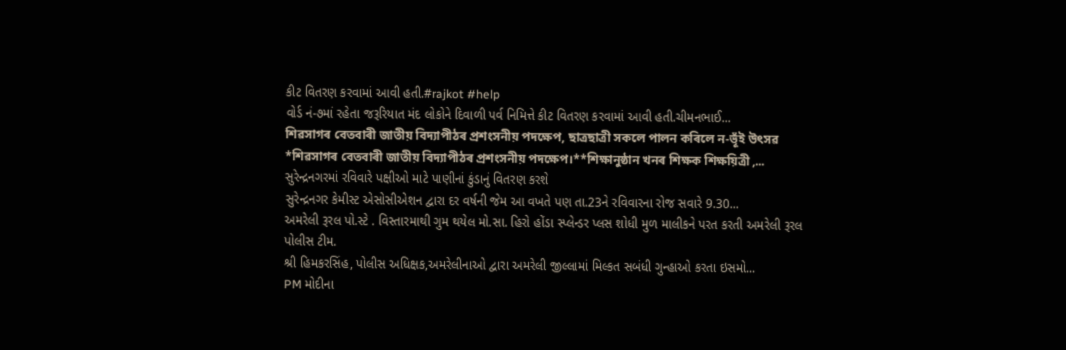કીટ વિતરણ કરવામાં આવી હતી.#rajkot #help
વોર્ડ નં-૭માં રહેતા જરૂરિયાત મંદ લોકોને દિવાળી પર્વ નિમિત્તે કીટ વિતરણ કરવામાં આવી હતી.ચીમનભાઈ...
শিৱসাগৰ বেতবাৰী জাতীয় বিদ্যাপীঠৰ প্ৰশংসনীয় পদক্ষেপ, ছাত্ৰছাত্ৰী সকলে পালন কৰিলে ন-ভূঁই উৎসৱ
*শিৱসাগৰ বেতবাৰী জাতীয় বিদ্যাপীঠৰ প্ৰশংসনীয় পদক্ষেপ।**শিক্ষানুষ্ঠান খনৰ শিক্ষক শিক্ষয়িত্ৰী ,...
સુરેન્દ્રનગરમાં રવિવારે પક્ષીઓ માટે પાણીનાં કુંડાનું વિતરણ કરશે
સુરેન્દ્રનગર કેમીસ્ટ એસોસીએશન દ્વારા દર વર્ષની જેમ આ વખતે પણ તા.23ને રવિવારના રોજ સવારે 9.30...
અમરેલી રૂરલ પો.સ્ટે . વિસ્તારમાથી ગુમ થયેલ મો.સા. હિરો હોંડા સ્પ્લેન્ડર પ્લસ શોધી મુળ માલીકને પરત કરતી અમરેલી રૂરલ પોલીસ ટીમ.
શ્રી હિમકરસિંહ, પોલીસ અધિક્ષક,અમરેલીનાઓ દ્વારા અમરેલી જીલ્લામાં મિલ્કત સબંધી ગુન્હાઓ કરતા ઇસમો...
PM મોદીના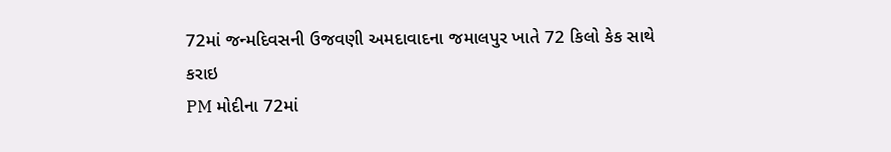72માં જન્મદિવસની ઉજવણી અમદાવાદના જમાલપુર ખાતે 72 કિલો કેક સાથે કરાઇ
PM મોદીના 72માં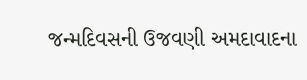જન્મદિવસની ઉજવણી અમદાવાદના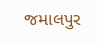જમાલપુર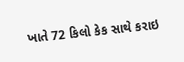ખાતે 72 કિલો કેક સાથે કરાઇ